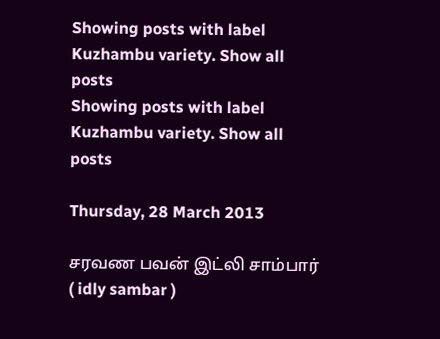Showing posts with label Kuzhambu variety. Show all posts
Showing posts with label Kuzhambu variety. Show all posts

Thursday, 28 March 2013

சரவண பவன் இட்லி சாம்பார் ( idly sambar )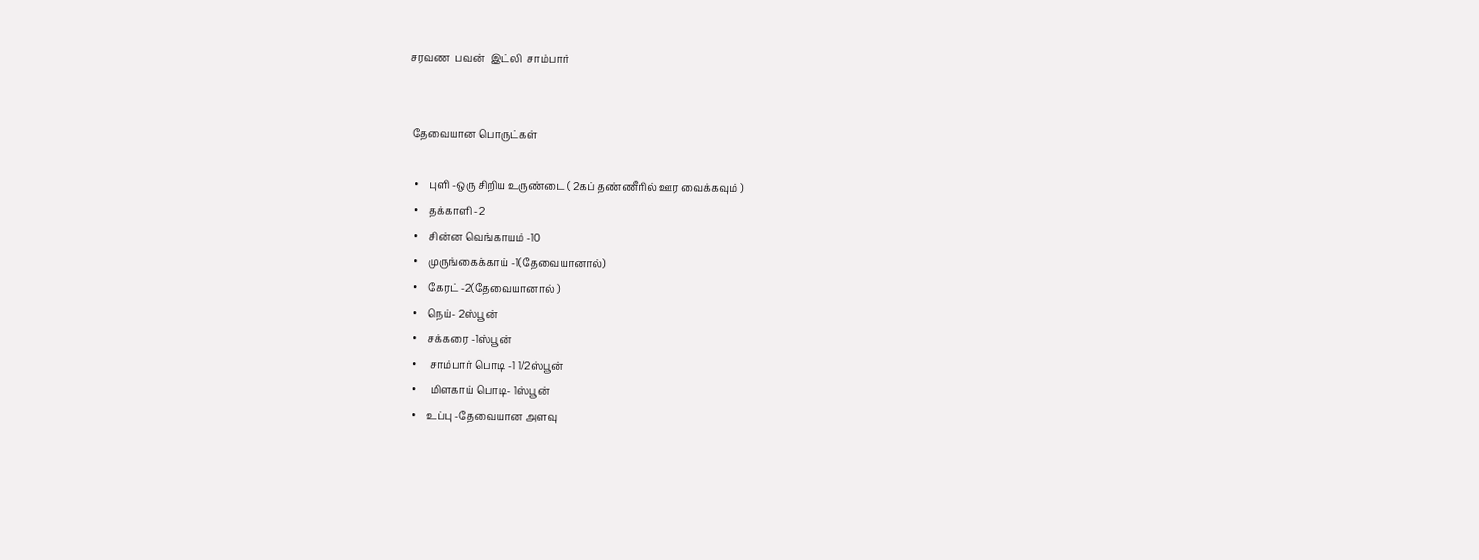சரவண  பவன்  இட்லி  சாம்பார்


 தேவையான பொருட்கள்

  •    புளி -ஒரு சிறிய உருண்டை ( 2கப் தண்ணீரில் ஊர வைக்கவும் )
  •    தக்காளி -2
  •    சின்ன வெங்காயம் -10
  •    முருங்கைக்காய் -1(தேவையானால்)
  •    கேரட் -2(தேவையானால் )
  •    நெய்- 2ஸ்பூன்
  •    சக்கரை -1ஸ்பூன்
  •     சாம்பார் பொடி -1 1/2ஸ்பூன்
  •     மிளகாய் பொடி- 1ஸ்பூன்
  •    உப்பு -தேவையான அளவு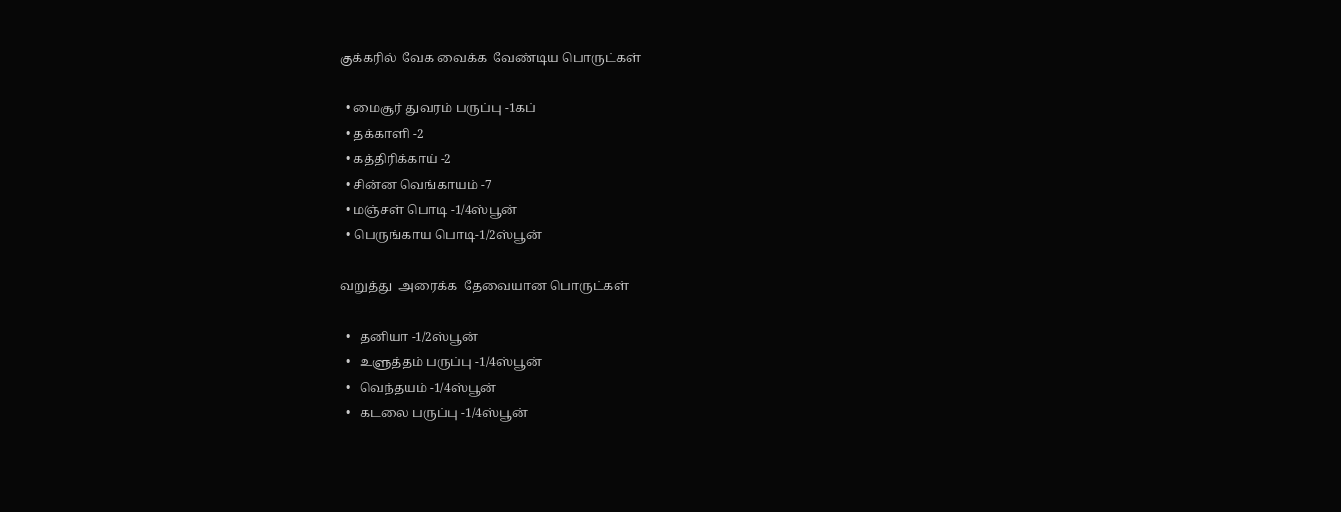குக்கரில்  வேக வைக்க  வேண்டிய பொருட்கள்

  • மைசூர் துவரம் பருப்பு -1கப்
  • தக்காளி -2
  • கத்திரிக்காய் -2
  • சின்ன வெங்காயம் -7
  • மஞ்சள் பொடி -1/4ஸ்பூன்
  • பெருங்காய பொடி-1/2ஸ்பூன்

வறுத்து  அரைக்க  தேவையான பொருட்கள்

  •   தனியா -1/2ஸ்பூன்
  •   உளுத்தம் பருப்பு -1/4ஸ்பூன்
  •   வெந்தயம் -1/4ஸ்பூன்
  •   கடலை பருப்பு -1/4ஸ்பூன்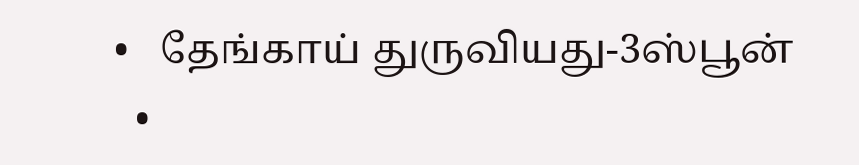•   தேங்காய் துருவியது-3ஸ்பூன்
  •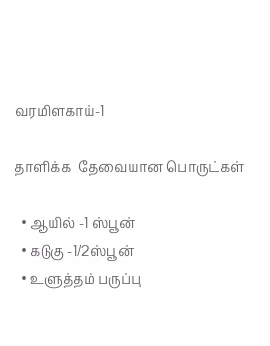வரமிளகாய்-1

தாளிக்க  தேவையான பொருட்கள்

  • ஆயில் -1 ஸ்பூன்
  • கடுகு -1/2ஸ்பூன்
  • உளுத்தம் பருப்பு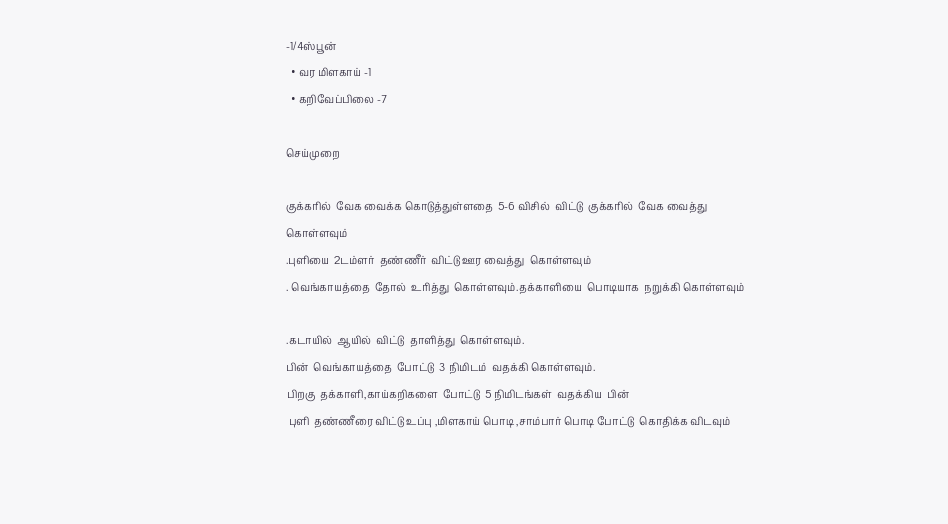-1/4ஸ்பூன்
  • வர மிளகாய் -1
  • கறிவேப்பிலை -7

செய்முறை

குக்கரில்  வேக வைக்க கொடுத்துள்ளதை  5-6 விசில்  விட்டு  குக்கரில்  வேக வைத்து கொள்ளவும்
.புளியை  2டம்ளர்  தண்ணீர்  விட்டு ஊர வைத்து  கொள்ளவும்
. வெங்காயத்தை  தோல்  உரித்து  கொள்ளவும்.தக்காளியை  பொடியாக  நறுக்கி கொள்ளவும்

.கடாயில்  ஆயில்  விட்டு  தாளித்து  கொள்ளவும்.
பின்  வெங்காயத்தை  போட்டு  3 நிமிடம்  வதக்கி கொள்ளவும்.
பிறகு  தக்காளி,காய்கறிகளை  போட்டு  5 நிமிடங்கள்  வதக்கிய  பின்
 புளி  தண்ணீரை விட்டு உப்பு ,மிளகாய் பொடி ,சாம்பார் பொடி போட்டு  கொதிக்க விடவும்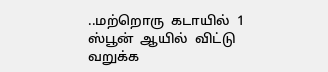..மற்றொரு  கடாயில்  1 ஸ்பூன்  ஆயில்  விட்டு  வறுக்க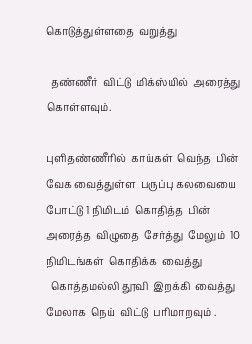கொடுத்துள்ளதை  வறுத்து

  தண்ணீர்  விட்டு  மிக்ஸ்யில்  அரைத்து  கொள்ளவும்.

புளிதண்ணீரில்  காய்கள்  வெந்த  பின்  வேக வைத்துள்ள  பருப்பு கலவையை  போட்டு 1 நிமிடம்  கொதித்த  பின்  அரைத்த  விழுதை  சேர்த்து  மேலும்  10 நிமிடங்கள்  கொதிக்க  வைத்து
  கொத்தமல்லி தூவி  இறக்கி  வைத்து  மேலாக  நெய்  விட்டு  பரிமாறவும் .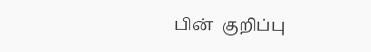பின்  குறிப்பு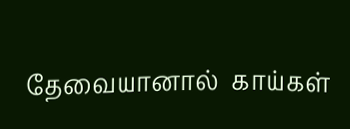தேவையானால்  காய்கள்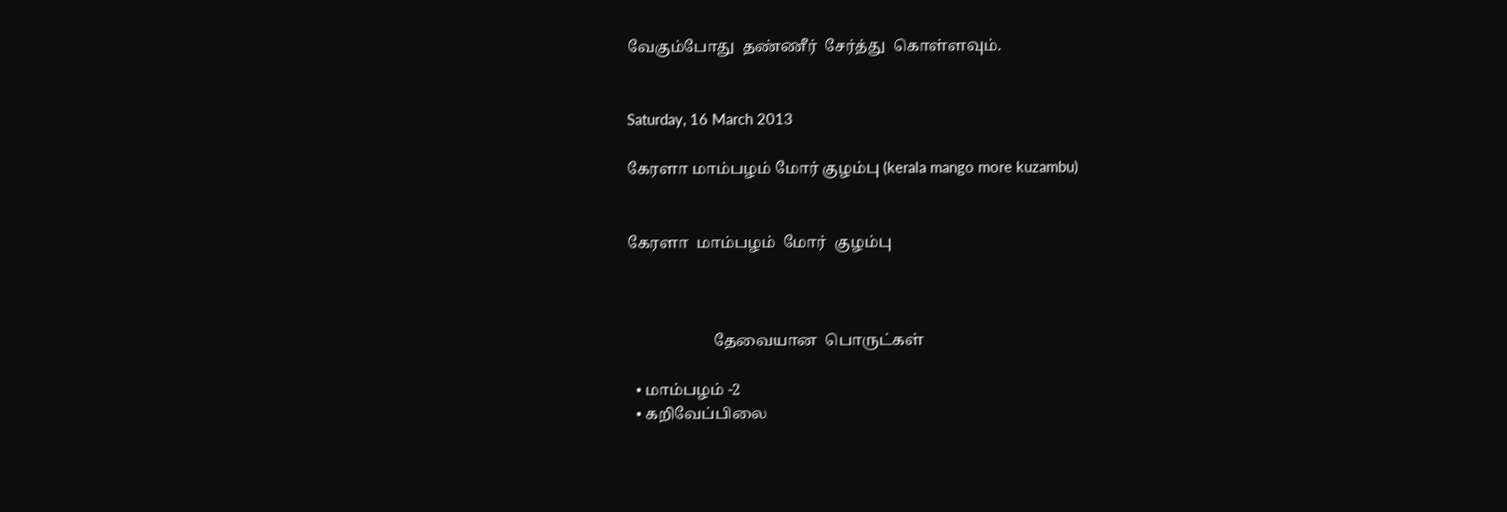வேகும்போது  தண்ணீர்  சேர்த்து  கொள்ளவும்.


Saturday, 16 March 2013

கேரளா மாம்பழம் மோர் குழம்பு (kerala mango more kuzambu)


கேரளா  மாம்பழம்  மோர்  குழம்பு



                      தேவையான  பொருட்கள்

  • மாம்பழம் -2
  • கறிவேப்பிலை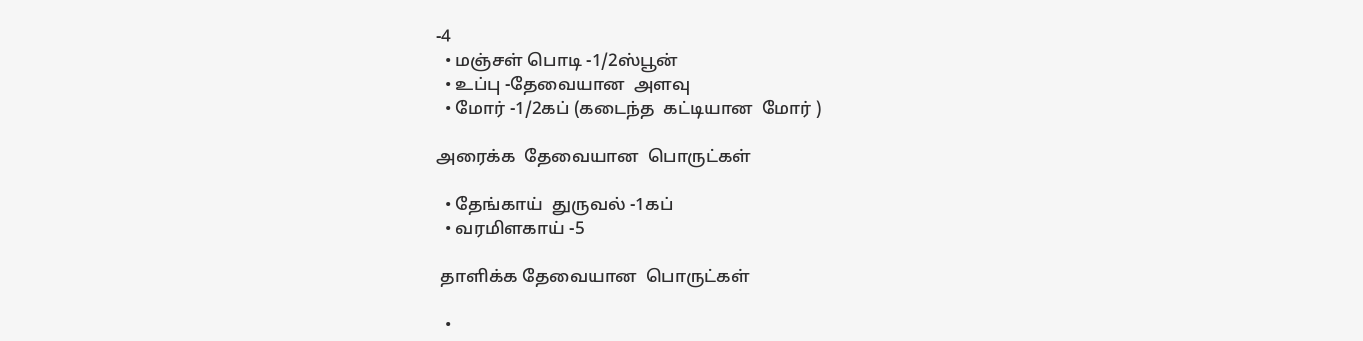-4
  • மஞ்சள் பொடி -1/2ஸ்பூன்
  • உப்பு -தேவையான  அளவு
  • மோர் -1/2கப் (கடைந்த  கட்டியான  மோர் )

அரைக்க  தேவையான  பொருட்கள்

  • தேங்காய்  துருவல் -1கப்
  • வரமிளகாய் -5

 தாளிக்க தேவையான  பொருட்கள்

  •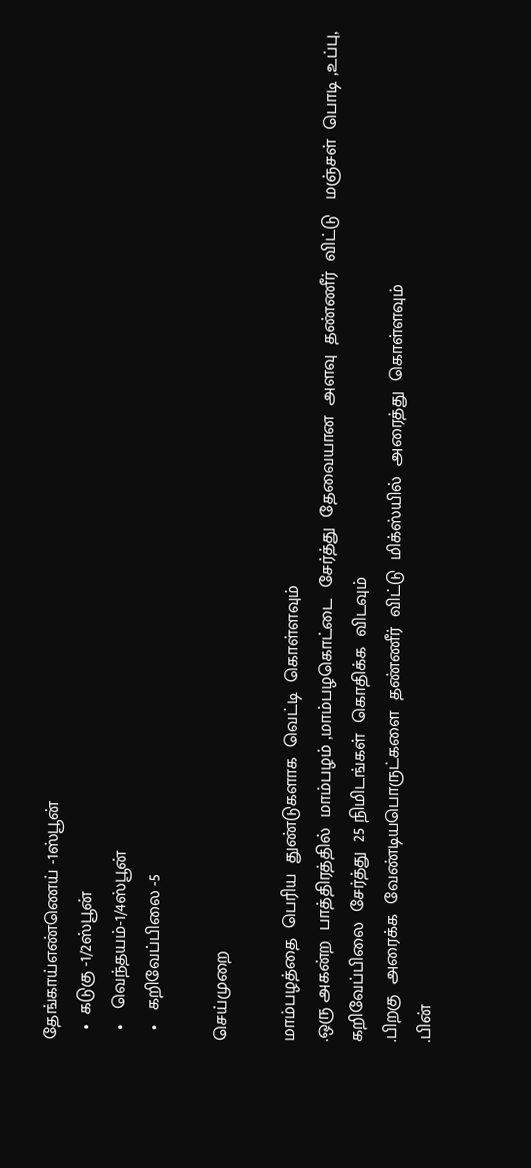தேங்காய்எண்ணெய் -1ஸ்பூன்
  •  கடுகு -1/2ஸ்பூன்
  •   வெந்தயம்-1/4ஸ்பூன்
  •   கறிவேப்பிலை -5

செய்முறை

மாம்பழத்தை  பெரிய  துண்டுகளாக  வெட்டி  கொள்ளவும்
.ஒரு அகன்ற  பாத்திரத்தில்  மாம்பழம் ,மாம்பழகொட்டை  சேர்த்து  தேவையான  அளவு  தண்ணீர்  விட்டு   மஞ்சள்  பொடி ,உப்பு, கறிவேப்பிலை  சேர்த்து  25 நிமிடங்கள்  கொதிக்க  விடவும்
.பிறகு  அரைக்க  வேண்டியபொருட்களை  தண்ணீர்  விட்டு  மிக்ஸ்யில்  அரைத்து  கொள்ளவும்
.பின்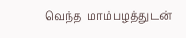வெந்த  மாம்பழத்துடன்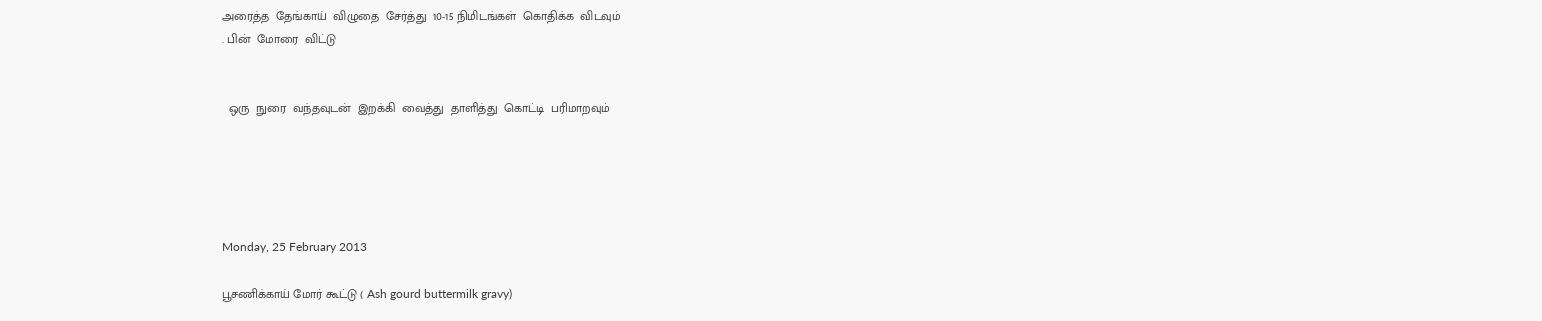அரைத்த  தேங்காய்  விழுதை  சேர்த்து  10-15 நிமிடங்கள்  கொதிக்க  விடவும்
. பின்  மோரை  விட்டு


  ஒரு  நுரை  வந்தவுடன்  இறக்கி  வைத்து  தாளித்து  கொட்டி  பரிமாறவும்





Monday, 25 February 2013

பூசணிக்காய் மோர் கூட்டு ( Ash gourd buttermilk gravy)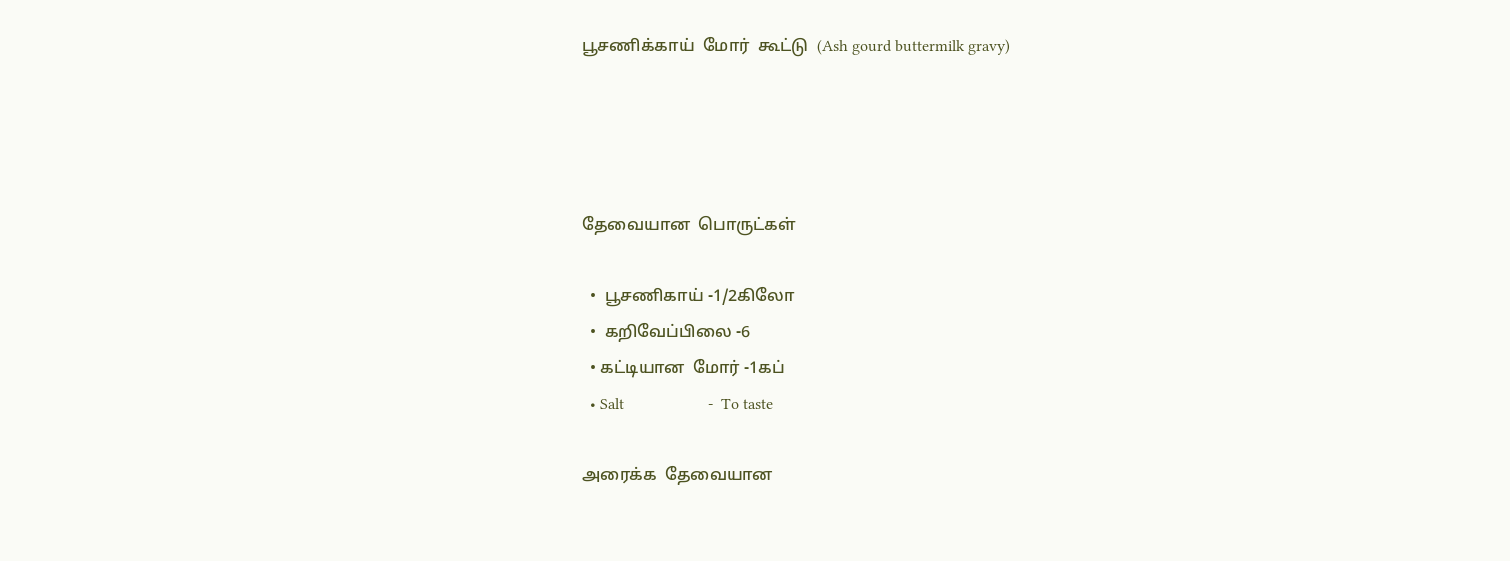பூசணிக்காய்  மோர்  கூட்டு  (Ash gourd buttermilk gravy)




தேவையான  பொருட்கள்

  •  பூசணிகாய் -1/2கிலோ
  •  கறிவேப்பிலை -6
  • கட்டியான  மோர் -1கப்
  • Salt                     -  To taste

அரைக்க  தேவையான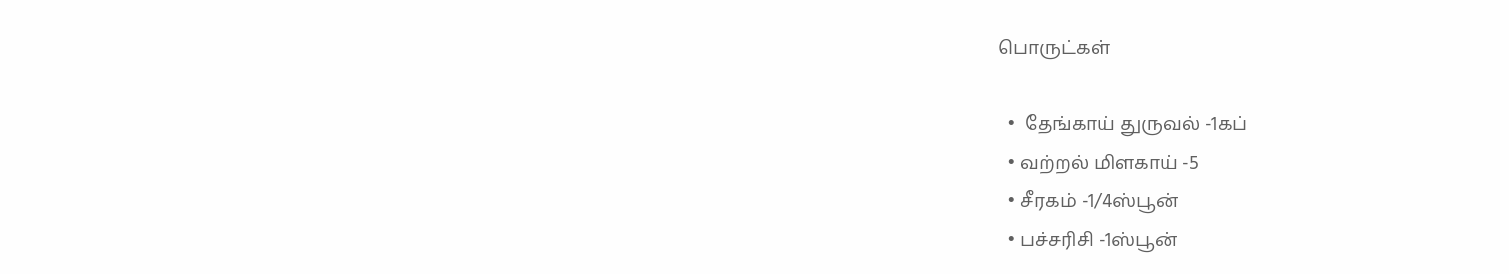பொருட்கள்

  •  தேங்காய் துருவல் -1கப்
  • வற்றல் மிளகாய் -5
  • சீரகம் -1/4ஸ்பூன்
  • பச்சரிசி -1ஸ்பூன்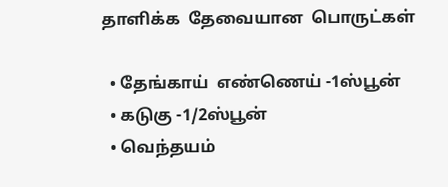தாளிக்க  தேவையான  பொருட்கள்

  • தேங்காய்  எண்ணெய் -1ஸ்பூன்
  • கடுகு -1/2ஸ்பூன்
  • வெந்தயம்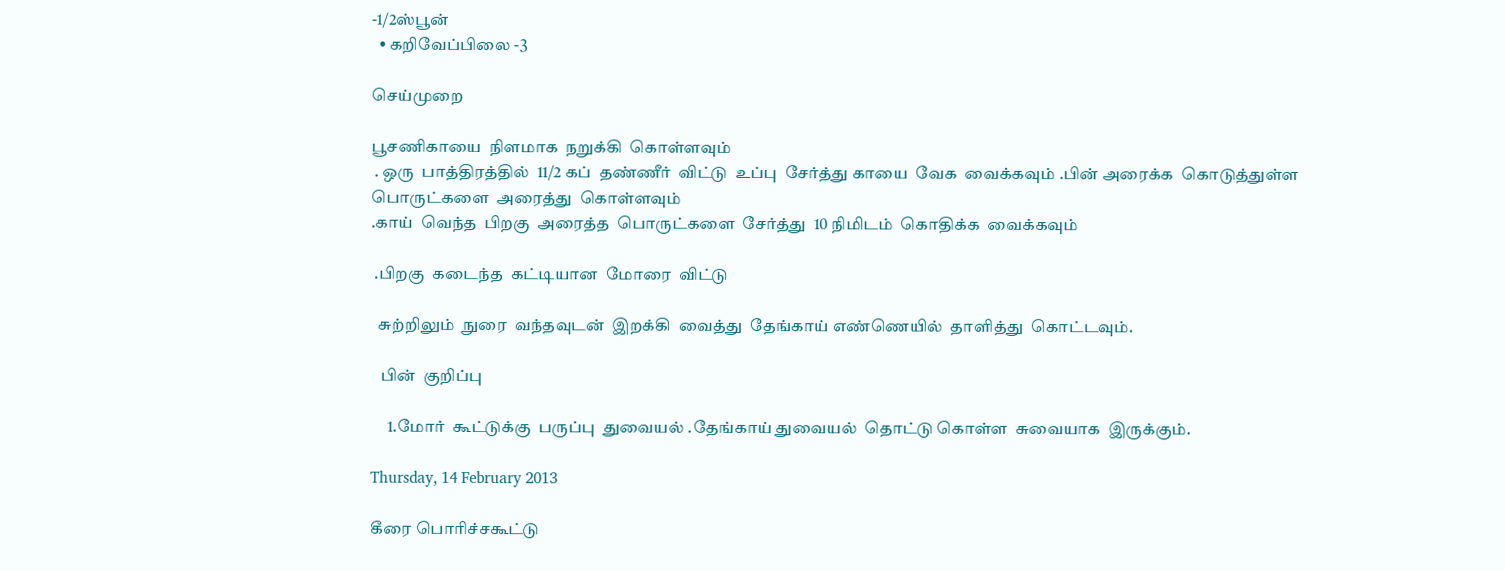-1/2ஸ்பூன்
  • கறிவேப்பிலை -3

செய்முறை

பூசணிகாயை  நிளமாக  நறுக்கி  கொள்ளவும்
 . ஒரு  பாத்திரத்தில்  11/2 கப்  தண்ணீர்  விட்டு  உப்பு  சேர்த்து காயை  வேக  வைக்கவும் .பின் அரைக்க  கொடுத்துள்ள  பொருட்களை  அரைத்து  கொள்ளவும்
.காய்  வெந்த  பிறகு  அரைத்த  பொருட்களை  சேர்த்து  10 நிமிடம்  கொதிக்க  வைக்கவும்

 .பிறகு  கடைந்த  கட்டியான  மோரை  விட்டு

  சுற்றிலும்  நுரை  வந்தவுடன்  இறக்கி  வைத்து  தேங்காய் எண்ணெயில்  தாளித்து  கொட்டவும்.

   பின்  குறிப்பு

     1.மோர்  கூட்டுக்கு  பருப்பு  துவையல் .தேங்காய் துவையல்  தொட்டு கொள்ள  சுவையாக  இருக்கும்.

Thursday, 14 February 2013

கீரை பொரிச்சகூட்டு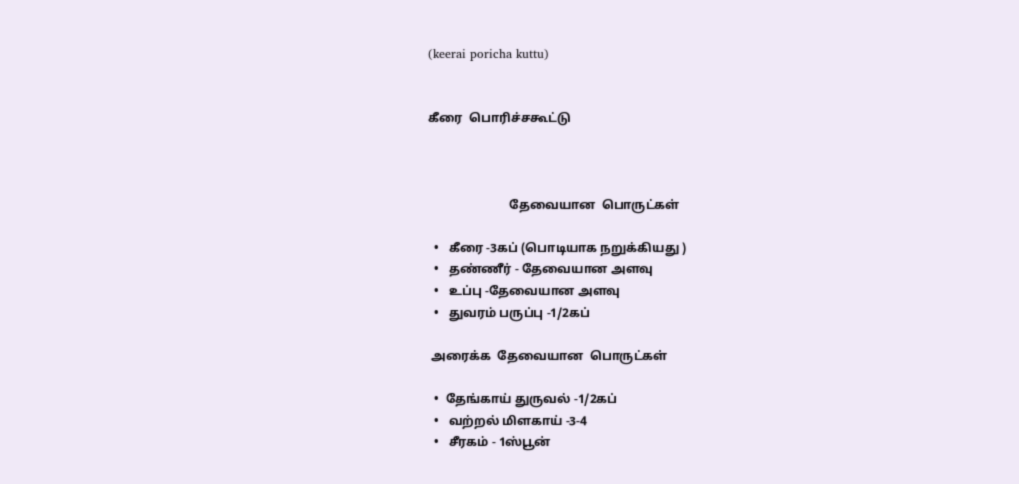(keerai poricha kuttu)


கீரை  பொரிச்சகூட்டு



                          தேவையான  பொருட்கள்

  •   கீரை -3கப் (பொடியாக நறுக்கியது )
  •   தண்ணீர் - தேவையான அளவு
  •   உப்பு -தேவையான அளவு
  •   துவரம் பருப்பு -1/2கப்

 அரைக்க  தேவையான  பொருட்கள்

  •  தேங்காய் துருவல் -1/2கப்
  •   வற்றல் மிளகாய் -3-4
  •   சீரகம் - 1ஸ்பூன்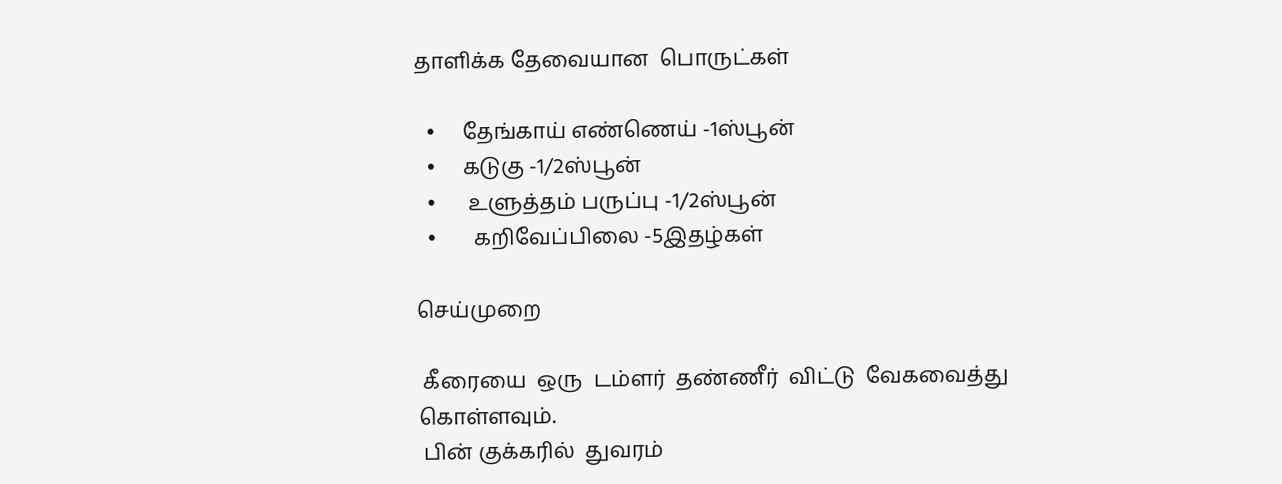தாளிக்க தேவையான  பொருட்கள்

  •     தேங்காய் எண்ணெய் -1ஸ்பூன்
  •     கடுகு -1/2ஸ்பூன்
  •      உளுத்தம் பருப்பு -1/2ஸ்பூன்
  •       கறிவேப்பிலை -5இதழ்கள்

செய்முறை

 கீரையை  ஒரு  டம்ளர்  தண்ணீர்  விட்டு  வேகவைத்து  கொள்ளவும்.
 பின் குக்கரில்  துவரம்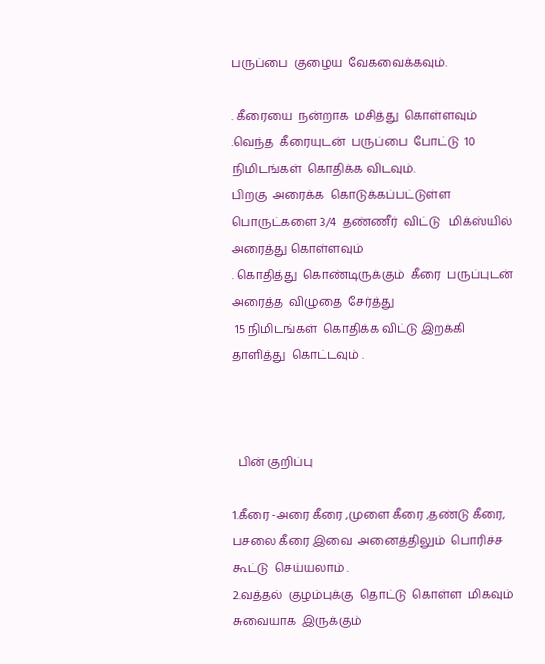பருப்பை  குழைய  வேகவைக்கவும்.

. கீரையை  நன்றாக  மசித்து  கொள்ளவும் .வெந்த  கீரையுடன்  பருப்பை  போட்டு  10 நிமிடங்கள்  கொதிக்க விடவும்.
பிறகு  அரைக்க  கொடுக்கப்பட்டுள்ள  பொருட்களை 3/4  தண்ணீர்  விட்டு   மிக்ஸ்யில் அரைத்து கொள்ளவும்
. கொதித்து  கொண்டிருக்கும்  கீரை  பருப்புடன்  அரைத்த  விழுதை  சேர்த்து
 15 நிமிடங்கள்  கொதிக்க விட்டு இறக்கி  தாளித்து  கொட்டவும் .



  பின் குறிப்பு

1.கீரை -அரை கீரை ,முளை கீரை ,தண்டு கீரை, பசலை கீரை இவை  அனைத்திலும்  பொரிச்ச கூட்டு  செய்யலாம் .
2.வத்தல்  குழம்புக்கு  தொட்டு  கொள்ள  மிகவும்  சுவையாக  இருக்கும்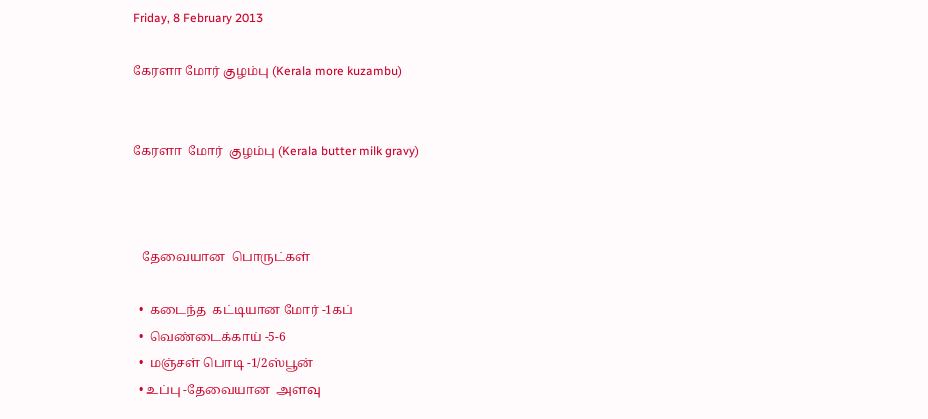Friday, 8 February 2013

கேரளா மோர் குழம்பு (Kerala more kuzambu)


கேரளா  மோர்  குழம்பு (Kerala butter milk gravy)



   தேவையான  பொருட்கள்

  •  கடைந்த  கட்டியான மோர் -1கப்
  •  வெண்டைக்காய் -5-6
  •  மஞ்சள் பொடி -1/2ஸ்பூன்
  • உப்பு -தேவையான  அளவு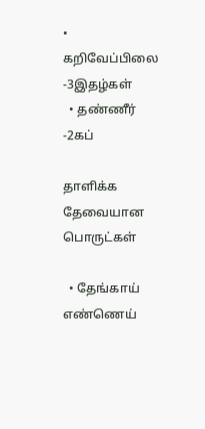• கறிவேப்பிலை -3இதழ்கள்
  • தண்ணீர் -2கப்

தாளிக்க  தேவையான  பொருட்கள்

  • தேங்காய் எண்ணெய்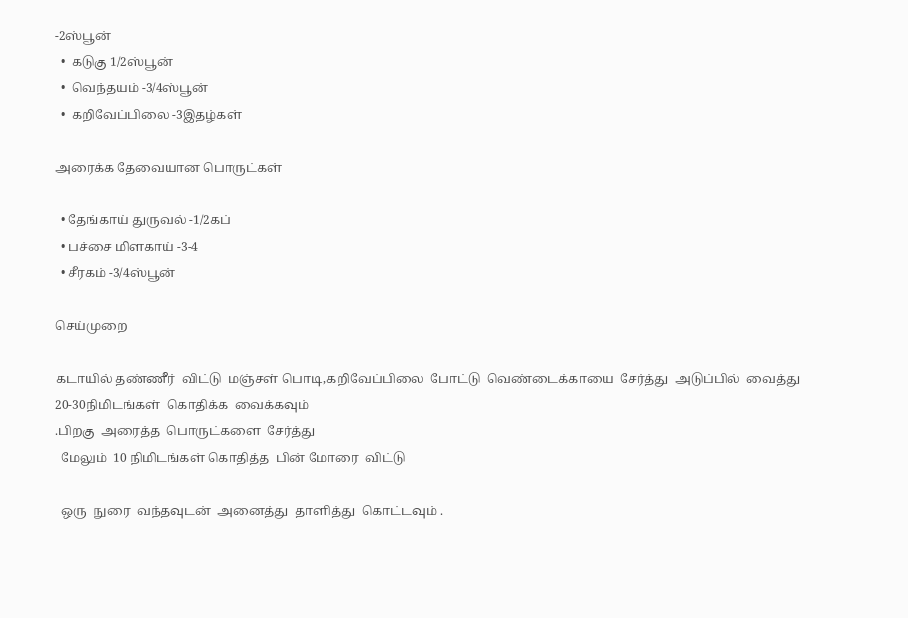-2ஸ்பூன்
  •  கடுகு 1/2ஸ்பூன்
  •  வெந்தயம் -3/4ஸ்பூன்
  •  கறிவேப்பிலை -3இதழ்கள்

அரைக்க தேவையான பொருட்கள்

  • தேங்காய் துருவல் -1/2கப்
  • பச்சை மிளகாய் -3-4
  • சீரகம் -3/4ஸ்பூன்

செய்முறை

கடாயில் தண்ணீர்  விட்டு  மஞ்சள் பொடி,கறிவேப்பிலை  போட்டு  வெண்டைக்காயை  சேர்த்து  அடுப்பில்  வைத்து 20-30நிமிடங்கள்  கொதிக்க  வைக்கவும்
.பிறகு  அரைத்த  பொருட்களை  சேர்த்து
  மேலும்  10 நிமிடங்கள் கொதித்த  பின் மோரை  விட்டு

  ஒரு  நுரை  வந்தவுடன்  அனைத்து  தாளித்து  கொட்டவும் .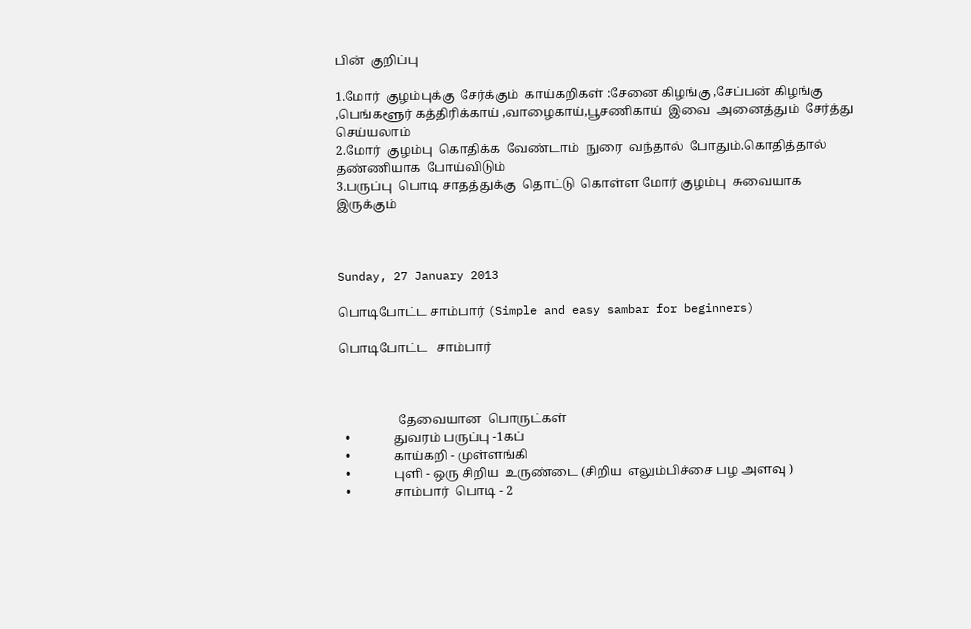பின்  குறிப்பு

1.மோர்  குழம்புக்கு  சேர்க்கும்  காய்கறிகள் :சேனை கிழங்கு ,சேப்பன் கிழங்கு ,பெங்களூர் கத்திரிக்காய் ,வாழைகாய்,பூசணிகாய்  இவை  அனைத்தும்  சேர்த்து  செய்யலாம்
2.மோர்  குழம்பு  கொதிக்க  வேண்டாம்  நுரை  வந்தால்  போதும்.கொதித்தால்  தண்ணியாக  போய்விடும்
3.பருப்பு  பொடி சாதத்துக்கு  தொட்டு  கொள்ள மோர் குழம்பு  சுவையாக  இருக்கும்



Sunday, 27 January 2013

பொடிபோட்ட சாம்பார் (Simple and easy sambar for beginners)

பொடிபோட்ட   சாம்பார்



                   தேவையான  பொருட்கள்
  •              துவரம் பருப்பு -1கப்
  •              காய்கறி - முள்ளங்கி
  •              புளி - ஒரு சிறிய  உருண்டை (சிறிய  எலும்பிச்சை பழ அளவு )
  •              சாம்பார்  பொடி - 2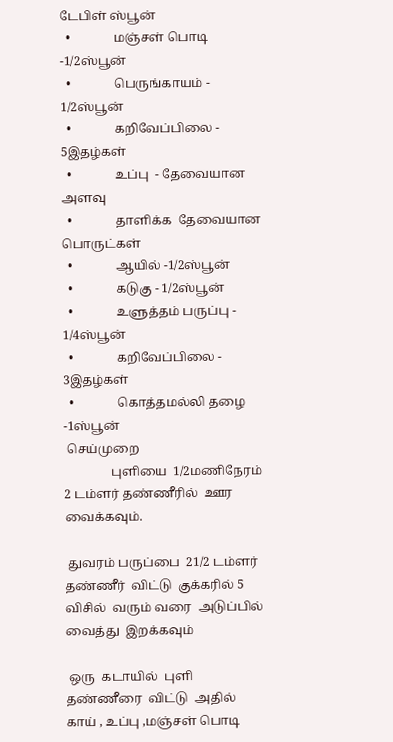டேபிள் ஸ்பூன்
  •              மஞ்சள் பொடி -1/2ஸ்பூன்
  •              பெருங்காயம் - 1/2ஸ்பூன்
  •              கறிவேப்பிலை - 5இதழ்கள்
  •              உப்பு  - தேவையான அளவு
  •              தாளிக்க  தேவையான  பொருட்கள்
  •              ஆயில் -1/2ஸ்பூன்
  •              கடுகு - 1/2ஸ்பூன்
  •              உளுத்தம் பருப்பு - 1/4ஸ்பூன்
  •              கறிவேப்பிலை - 3இதழ்கள்
  •              கொத்தமல்லி தழை -1ஸ்பூன்
 செய்முறை
               புளியை  1/2மணிநேரம்  2 டம்ளர் தண்ணீரில்  ஊர வைக்கவும்.

 துவரம் பருப்பை  21/2 டம்ளர்  தண்ணீர்  விட்டு  குக்கரில் 5 விசில்  வரும் வரை  அடுப்பில்  வைத்து  இறக்கவும்

 ஒரு  கடாயில்  புளி  தண்ணீரை  விட்டு  அதில்  காய் , உப்பு ,மஞ்சள் பொடி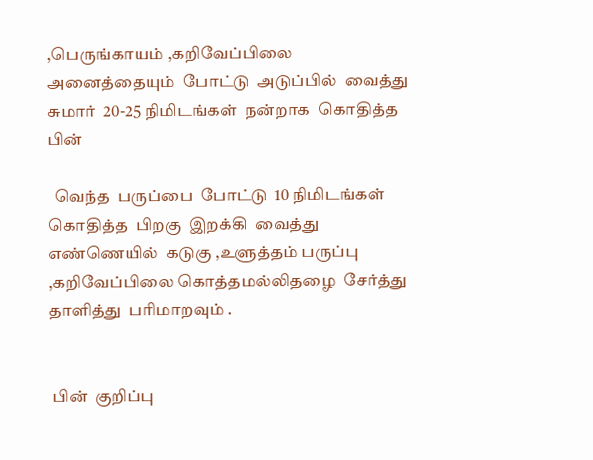,பெருங்காயம் ,கறிவேப்பிலை  அனைத்தையும்  போட்டு  அடுப்பில்  வைத்து  சுமார்  20-25 நிமிடங்கள்  நன்றாக  கொதித்த  பின்

  வெந்த  பருப்பை  போட்டு  10 நிமிடங்கள்  கொதித்த  பிறகு  இறக்கி  வைத்து  எண்ணெயில்  கடுகு ,உளுத்தம் பருப்பு ,கறிவேப்பிலை கொத்தமல்லிதழை  சேர்த்து   தாளித்து  பரிமாறவும் .


 பின்  குறிப்பு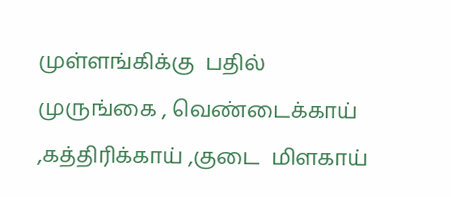முள்ளங்கிக்கு  பதில்  முருங்கை , வெண்டைக்காய் ,கத்திரிக்காய் ,குடை  மிளகாய்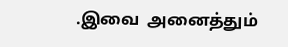.இவை  அனைத்தும்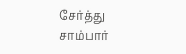சேர்த்து  சாம்பார்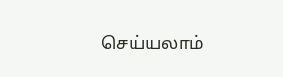செய்யலாம்